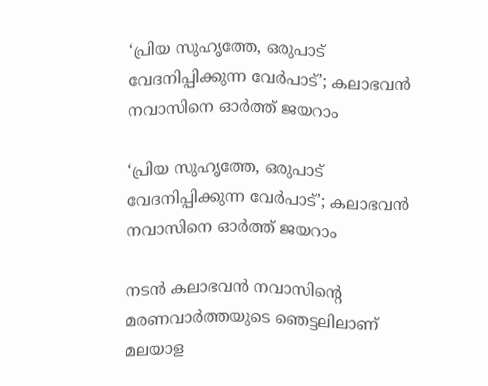‘പ്രിയ സുഹൃത്തേ, ഒരുപാട് വേദനിപ്പിക്കുന്ന വേര്‍പാട്’; കലാഭവന്‍ നവാസിനെ ഓര്‍ത്ത് ജയറാം

‘പ്രിയ സുഹൃത്തേ, ഒരുപാട് വേദനിപ്പിക്കുന്ന വേര്‍പാട്’; കലാഭവന്‍ നവാസിനെ ഓര്‍ത്ത് ജയറാം

നടന്‍ കലാഭവന്‍ നവാസിന്റെ മരണവാര്‍ത്തയുടെ ഞെട്ടലിലാണ് മലയാള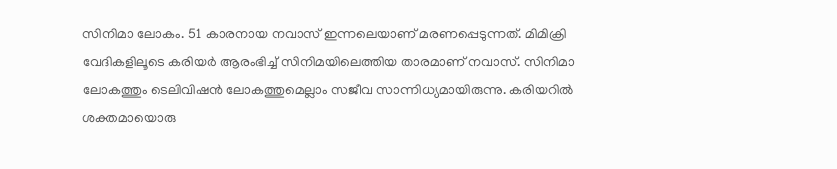സിനിമാ ലോകം. 51 കാരനായ നവാസ് ഇന്നലെയാണ് മരണപ്പെടുന്നത്. മിമിക്രി വേദികളിലൂടെ കരിയര്‍ ആരംഭിച്ച് സിനിമയിലെത്തിയ താരമാണ് നവാസ്. സിനിമാ ലോകത്തും ടെലിവിഷന്‍ ലോകത്തുമെല്ലാം സജീവ സാന്നിധ്യമായിരുന്നു. കരിയറില്‍ ശക്തമായൊരു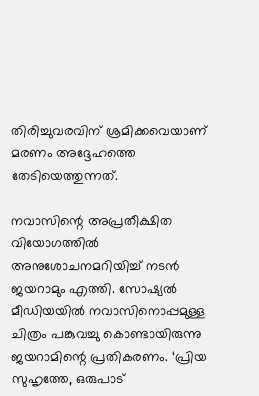തിരിച്ചുവരവിന് ശ്രമിക്കവെയാണ് മരണം അദ്ദേഹത്തെ തേടിയെത്തുന്നത്.

നവാസിന്റെ അപ്രതീക്ഷിത വിയോഗത്തില്‍ അനുശോചനമറിയിച്ച് നടന്‍ ജയറാമും എത്തി. സോഷ്യല്‍ മീഡിയയില്‍ നവാസിനൊപ്പമുള്ള ചിത്രം പങ്കുവച്ചു കൊണ്ടായിരുന്നു ജയറാമിന്റെ പ്രതികരണം. ‘പ്രിയ സുഹൃത്തേ, ഒരുപാട്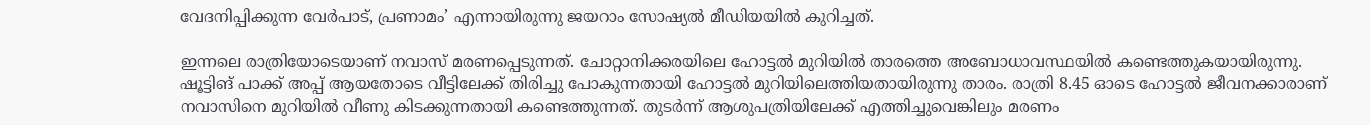വേദനിപ്പിക്കുന്ന വേര്‍പാട്, പ്രണാമം’ എന്നായിരുന്നു ജയറാം സോഷ്യല്‍ മീഡിയയില്‍ കുറിച്ചത്.

ഇന്നലെ രാത്രിയോടെയാണ് നവാസ് മരണപ്പെടുന്നത്. ചോറ്റാനിക്കരയിലെ ഹോട്ടല്‍ മുറിയില്‍ താരത്തെ അബോധാവസ്ഥയില്‍ കണ്ടെത്തുകയായിരുന്നു. ഷൂട്ടിങ് പാക്ക് അപ്പ് ആയതോടെ വീട്ടിലേക്ക് തിരിച്ചു പോകുന്നതായി ഹോട്ടല്‍ മുറിയിലെത്തിയതായിരുന്നു താരം. രാത്രി 8.45 ഓടെ ഹോട്ടല്‍ ജീവനക്കാരാണ് നവാസിനെ മുറിയില്‍ വീണു കിടക്കുന്നതായി കണ്ടെത്തുന്നത്. തുടര്‍ന്ന് ആശുപത്രിയിലേക്ക് എത്തിച്ചുവെങ്കിലും മരണം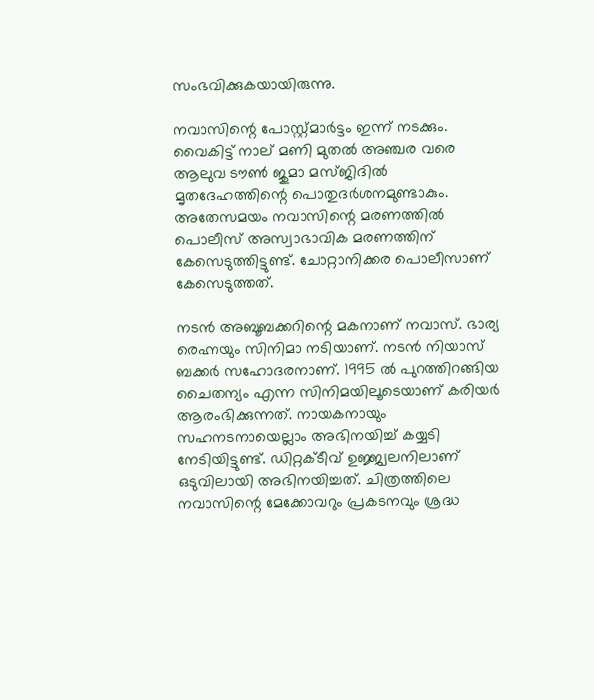സംഭവിക്കുകയായിരുന്നു.

നവാസിന്റെ പോസ്റ്റ്മാര്‍ട്ടം ഇന്ന് നടക്കും. വൈകിട്ട് നാല് മണി മുതല്‍ അഞ്ചര വരെ ആലുവ ടൗണ്‍ ജുമാ മസ്ജിദില്‍ മൃതദേഹത്തിന്റെ പൊതുദര്‍ശനമുണ്ടാകും. അതേസമയം നവാസിന്റെ മരണത്തില്‍ പൊലീസ് അസ്വാഭാവിക മരണത്തിന് കേസെടുത്തിട്ടുണ്ട്. ചോറ്റാനിക്കര പൊലീസാണ് കേസെടുത്തത്.

നടന്‍ അബൂബക്കറിന്റെ മകനാണ് നവാസ്. ഭാര്യ രെഹ്നയും സിനിമാ നടിയാണ്. നടന്‍ നിയാസ് ബക്കര്‍ സഹോദരനാണ്. 1995 ല്‍ പുറത്തിറങ്ങിയ ചൈതന്യം എന്ന സിനിമയിലൂടെയാണ് കരിയര്‍ ആരംഭിക്കുന്നത്. നായകനായും സഹനടനായെല്ലാം അഭിനയിച്ച് കയ്യടി നേടിയിട്ടുണ്ട്. ഡിറ്റക്ടീവ് ഉജ്ജ്വലനിലാണ് ഒടുവിലായി അഭിനയിച്ചത്. ചിത്രത്തിലെ നവാസിന്റെ മേക്കോവറും പ്രകടനവും ശ്രദ്ധ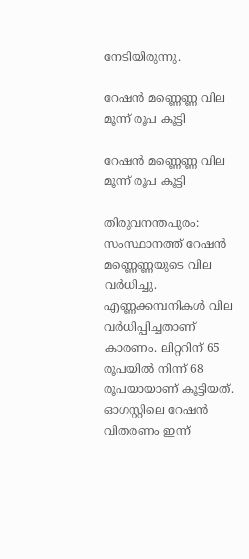നേടിയിരുന്നു.

റേഷന്‍ മണ്ണെണ്ണ വില മൂന്ന് രൂപ കൂട്ടി

റേഷന്‍ മണ്ണെണ്ണ വില മൂന്ന് രൂപ കൂട്ടി

തിരുവനന്തപുരം: സംസ്ഥാനത്ത് റേഷന്‍ മണ്ണെണ്ണയുടെ വില വര്‍ധിച്ചു. എണ്ണക്കമ്പനികള്‍ വില വര്‍ധിപ്പിച്ചതാണ് കാരണം. ലിറ്ററിന് 65 രൂപയില്‍ നിന്ന് 68 രൂപയായാണ് കൂട്ടിയത്. ഓഗസ്റ്റിലെ റേഷന്‍ വിതരണം ഇന്ന്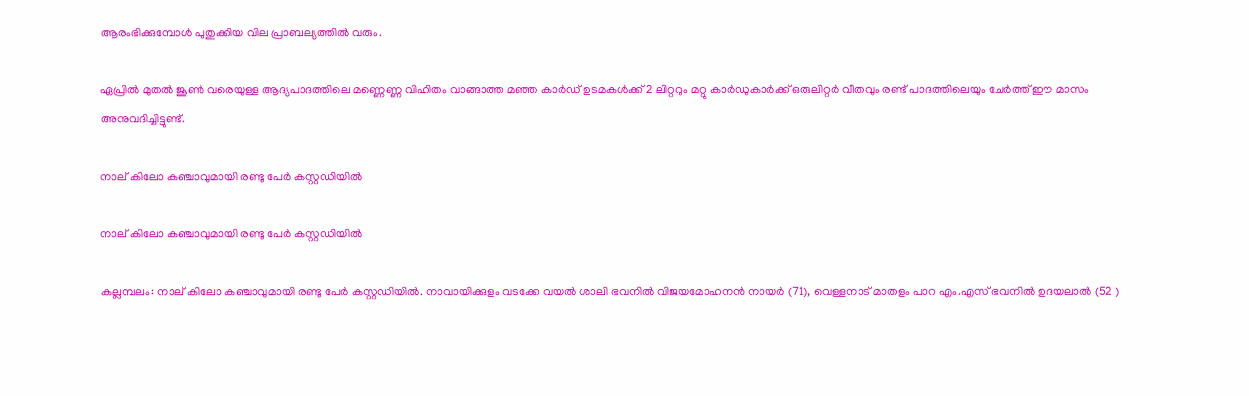ആരംഭിക്കുമ്പോള്‍ പുതുക്കിയ വില പ്രാബല്യത്തില്‍ വരും.

ഏപ്രില്‍ മുതല്‍ ജൂണ്‍ വരെയുള്ള ആദ്യപാദത്തിലെ മണ്ണെണ്ണ വിഹിതം വാങ്ങാത്ത മഞ്ഞ കാര്‍ഡ് ഉടമകള്‍ക്ക് 2 ലിറ്ററും മറ്റു കാര്‍ഡുകാര്‍ക്ക് ഒരുലിറ്റര്‍ വീതവും രണ്ട് പാദത്തിലെയും ചേര്‍ത്ത് ഈ മാസം അനുവദിച്ചിട്ടുണ്ട്.

നാല് കിലോ കഞ്ചാവുമായി രണ്ടു പേർ കസ്റ്റഡിയിൽ

നാല് കിലോ കഞ്ചാവുമായി രണ്ടു പേർ കസ്റ്റഡിയിൽ

കല്ലമ്പലം: നാല് കിലോ കഞ്ചാവുമായി രണ്ടു പേർ കസ്റ്റഡിയിൽ. നാവായിക്കുളം വടക്കേ വയൽ ശാലി ഭവനിൽ വിജയമോഹനൻ നായർ (71), വെള്ളനാട് മാതളം പാറ എം.എസ് ഭവനിൽ ഉദയലാൽ (52 )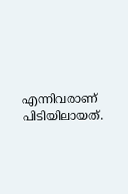എന്നിവരാണ് പിടിയിലായത്.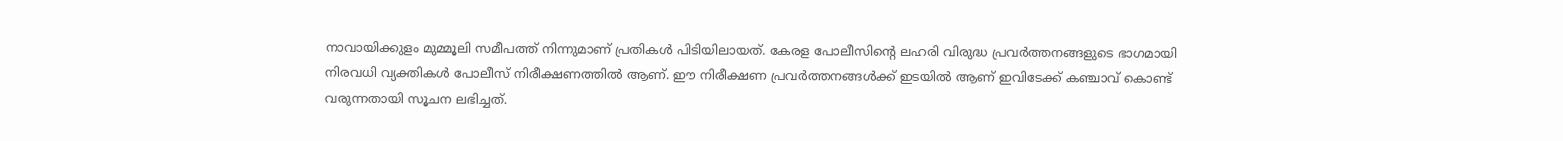നാവായിക്കുളം മുമ്മൂലി സമീപത്ത് നിന്നുമാണ് പ്രതികൾ പിടിയിലായത്. കേരള പോലീസിൻ്റെ ലഹരി വിരുദ്ധ പ്രവർത്തനങ്ങളുടെ ഭാഗമായി നിരവധി വ്യക്തികൾ പോലീസ് നിരീക്ഷണത്തിൽ ആണ്. ഈ നിരീക്ഷണ പ്രവർത്തനങ്ങൾക്ക് ഇടയിൽ ആണ് ഇവിടേക്ക് കഞ്ചാവ് കൊണ്ട് വരുന്നതായി സൂചന ലഭിച്ചത്.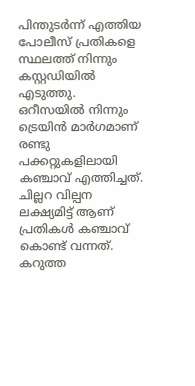പിന്തുടർന്ന് എത്തിയ പോലീസ് പ്രതികളെ സ്ഥലത്ത് നിന്നും കസ്റ്റഡിയിൽ എടുത്തു. ഒറീസയിൽ നിന്നും ട്രെയിൻ മാർഗമാണ് രണ്ടു പക്കറ്റുകളിലായി കഞ്ചാവ് എത്തിച്ചത്. ചില്ലറ വില്പന ലക്ഷ്യമിട്ട് ആണ് പ്രതികൾ കഞ്ചാവ് കൊണ്ട് വന്നത്. കറുത്ത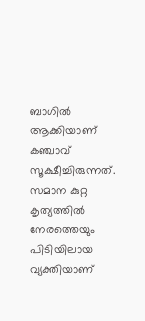ബാഗിൽ ആക്കിയാണ് കഞ്ചാവ് സൂക്ഷീച്ചിരുന്നത്. സമാന കുറ്റ കൃത്യത്തിൽ നേരത്തെയും പിടിയിലായ വ്യക്തിയാണ്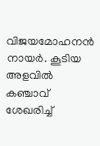വിജയമോഹനൻ നായർ. കൂടിയ അളവിൽ കഞ്ചാവ് ശേഖരിച്ച്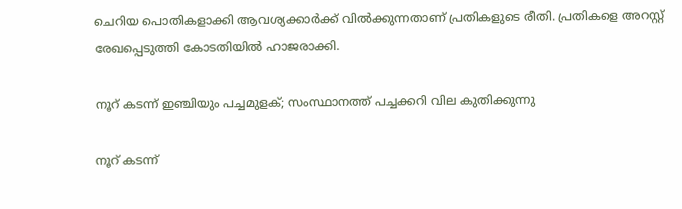ചെറിയ പൊതികളാക്കി ആവശ്യക്കാർക്ക് വിൽക്കുന്നതാണ് പ്രതികളുടെ രീതി. പ്രതികളെ അറസ്റ്റ് രേഖപ്പെടുത്തി കോടതിയിൽ ഹാജരാക്കി.

നൂറ് കടന്ന്‌ ഇഞ്ചിയും പച്ചമുളക്; സംസ്ഥാനത്ത് പച്ചക്കറി വില കുതിക്കുന്നു

നൂറ് കടന്ന്‌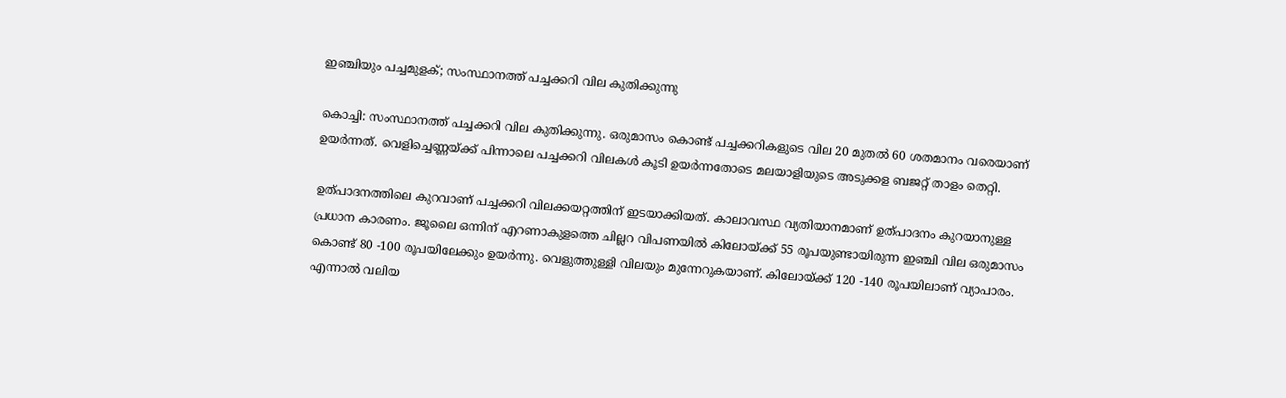ഇഞ്ചിയും പച്ചമുളക്; സംസ്ഥാനത്ത് പച്ചക്കറി വില കുതിക്കുന്നു

കൊച്ചി: സംസ്ഥാനത്ത് പച്ചക്കറി വില കുതിക്കുന്നു. ഒരുമാസം കൊണ്ട് പച്ചക്കറികളുടെ വില 20 മുതല്‍ 60 ശതമാനം വരെയാണ് ഉയര്‍ന്നത്. വെളിച്ചെണ്ണയ്ക്ക് പിന്നാലെ പച്ചക്കറി വിലകള്‍ കൂടി ഉയര്‍ന്നതോടെ മലയാളിയുടെ അടുക്കള ബജറ്റ് താളം തെറ്റി.

ഉത്പാദനത്തിലെ കുറവാണ് പച്ചക്കറി വിലക്കയറ്റത്തിന് ഇടയാക്കിയത്. കാലാവസ്ഥ വ്യതിയാനമാണ് ഉത്പാദനം കുറയാനുള്ള പ്രധാന കാരണം. ജൂലൈ ഒന്നിന് എറണാകുളത്തെ ചില്ലറ വിപണയില്‍ കിലോയ്ക്ക് 55 രൂപയുണ്ടായിരുന്ന ഇഞ്ചി വില ഒരുമാസം കൊണ്ട് 80 -100 രൂപയിലേക്കും ഉയര്‍ന്നു. വെളുത്തുള്ളി വിലയും മുന്നേറുകയാണ്. കിലോയ്ക്ക് 120 -140 രൂപയിലാണ് വ്യാപാരം. എന്നാല്‍ വലിയ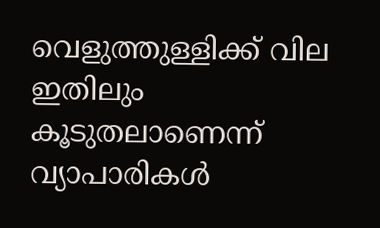വെളുത്തുള്ളിക്ക് വില ഇതിലും കൂടുതലാണെന്ന് വ്യാപാരികള്‍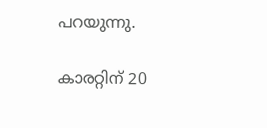പറയുന്നു.

കാരറ്റിന് 20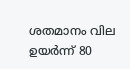ശതമാനം വില ഉയര്‍ന്ന് 80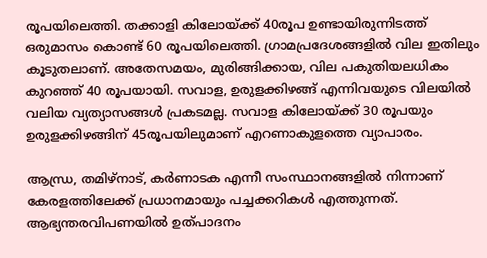രൂപയിലെത്തി. തക്കാളി കിലോയ്ക്ക് 40രൂപ ഉണ്ടായിരുന്നിടത്ത് ഒരുമാസം കൊണ്ട് 60 രൂപയിലെത്തി. ഗ്രാമപ്രദേശങ്ങളില്‍ വില ഇതിലും കൂടുതലാണ്. അതേസമയം, മുരിങ്ങിക്കായ, വില പകുതിയലധികം കുറഞ്ഞ് 40 രൂപയായി. സവാള, ഉരുളക്കിഴങ്ങ് എന്നിവയുടെ വിലയില്‍ വലിയ വ്യത്യാസങ്ങള്‍ പ്രകടമല്ല. സവാള കിലോയ്ക്ക് 30 രൂപയും ഉരുളക്കിഴങ്ങിന് 45രൂപയിലുമാണ് എറണാകുളത്തെ വ്യാപാരം.

ആന്ധ്ര, തമിഴ്‌നാട്, കര്‍ണാടക എന്നീ സംസ്ഥാനങ്ങളില്‍ നിന്നാണ് കേരളത്തിലേക്ക് പ്രധാനമായും പച്ചക്കറികള്‍ എത്തുന്നത്. ആഭ്യന്തരവിപണയില്‍ ഉത്പാദനം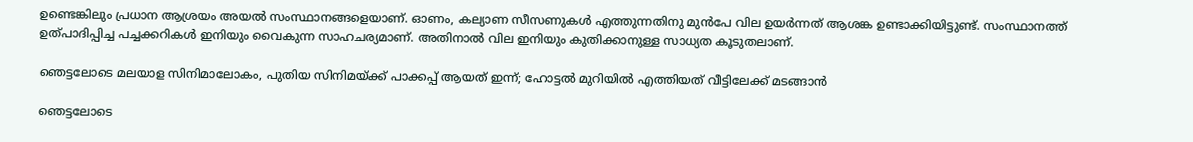ഉണ്ടെങ്കിലും പ്രധാന ആശ്രയം അയല്‍ സംസ്ഥാനങ്ങളെയാണ്. ഓണം, കല്യാണ സീസണുകള്‍ എത്തുന്നതിനു മുന്‍പേ വില ഉയര്‍ന്നത് ആശങ്ക ഉണ്ടാക്കിയിട്ടുണ്ട്. സംസ്ഥാനത്ത് ഉത്പാദിപ്പിച്ച പച്ചക്കറികള്‍ ഇനിയും വൈകുന്ന സാഹചര്യമാണ്. അതിനാല്‍ വില ഇനിയും കുതിക്കാനുള്ള സാധ്യത കൂടുതലാണ്.

ഞെട്ടലോടെ മലയാള സിനിമാലോകം, പുതിയ സിനിമയ്ക്ക് പാക്കപ്പ് ആയത് ഇന്ന്; ഹോട്ടല്‍ മുറിയില്‍ എത്തിയത് വീട്ടിലേക്ക് മടങ്ങാന്‍

ഞെട്ടലോടെ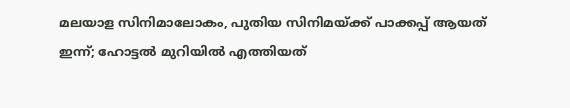മലയാള സിനിമാലോകം, പുതിയ സിനിമയ്ക്ക് പാക്കപ്പ് ആയത് ഇന്ന്; ഹോട്ടല്‍ മുറിയില്‍ എത്തിയത്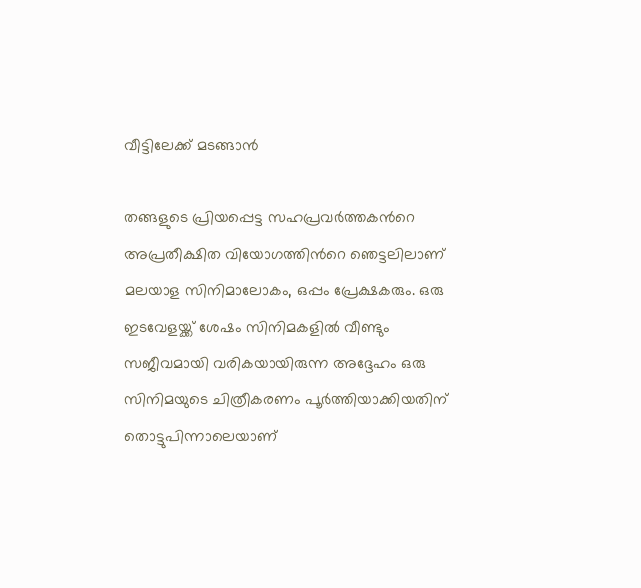വീട്ടിലേക്ക് മടങ്ങാന്‍

തങ്ങളുടെ പ്രിയപ്പെട്ട സഹപ്രവര്‍ത്തകന്‍റെ അപ്രതീക്ഷിത വിയോഗത്തിന്‍റെ ഞെട്ടലിലാണ് മലയാള സിനിമാലോകം, ഒപ്പം പ്രേക്ഷകരും. ഒരു ഇടവേളയ്ക്ക് ശേഷം സിനിമകളില്‍ വീണ്ടും സജീവമായി വരികയായിരുന്ന അദ്ദേഹം ഒരു സിനിമയുടെ ചിത്രീകരണം പൂര്‍ത്തിയാക്കിയതിന് തൊട്ടുപിന്നാലെയാണ്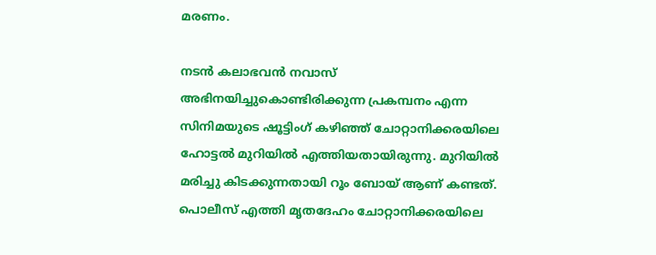മരണം.

നടന്‍ കലാഭവന്‍ നവാസ് അഭിനയിച്ചുകൊണ്ടിരിക്കുന്ന പ്രകമ്പനം എന്ന സിനിമയുടെ ഷൂട്ടിംഗ് കഴിഞ്ഞ് ചോറ്റാനിക്കരയിലെ ഹോട്ടൽ മുറിയിൽ എത്തിയതായിരുന്നു. മുറിയിൽ മരിച്ചു കിടക്കുന്നതായി റൂം ബോയ് ആണ് കണ്ടത്. പൊലീസ് എത്തി മൃതദേഹം ചോറ്റാനിക്കരയിലെ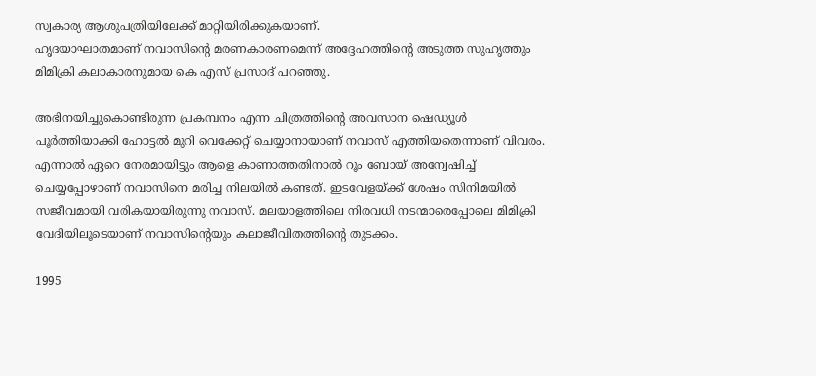സ്വകാര്യ ആശുപത്രിയിലേക്ക് മാറ്റിയിരിക്കുകയാണ്.
ഹൃദയാഘാതമാണ് നവാസിന്‍റെ മരണകാരണമെന്ന് അദ്ദേഹത്തിന്‍റെ അടുത്ത സുഹൃത്തും മിമിക്രി കലാകാരനുമായ കെ എസ് പ്രസാദ് പറഞ്ഞു.

അഭിനയിച്ചുകൊണ്ടിരുന്ന പ്രകമ്പനം എന്ന ചിത്രത്തിന്‍റെ അവസാന ഷെഡ്യൂള്‍ പൂര്‍ത്തിയാക്കി ഹോട്ടല്‍ മുറി വെക്കേറ്റ് ചെയ്യാനായാണ് നവാസ് എത്തിയതെന്നാണ് വിവരം. എന്നാല്‍ ഏറെ നേരമായിട്ടും ആളെ കാണാത്തതിനാല്‍ റൂം ബോയ് അന്വേഷിച്ച് ചെയ്യപ്പോഴാണ് നവാസിനെ മരിച്ച നിലയില്‍ കണ്ടത്. ഇടവേളയ്ക്ക് ശേഷം സിനിമയില്‍ സജീവമായി വരികയായിരുന്നു നവാസ്. മലയാളത്തിലെ നിരവധി നടന്മാരെപ്പോലെ മിമിക്രി വേദിയിലൂടെയാണ് നവാസിന്‍റെയും കലാജീവിതത്തിന്‍റെ തുടക്കം.

1995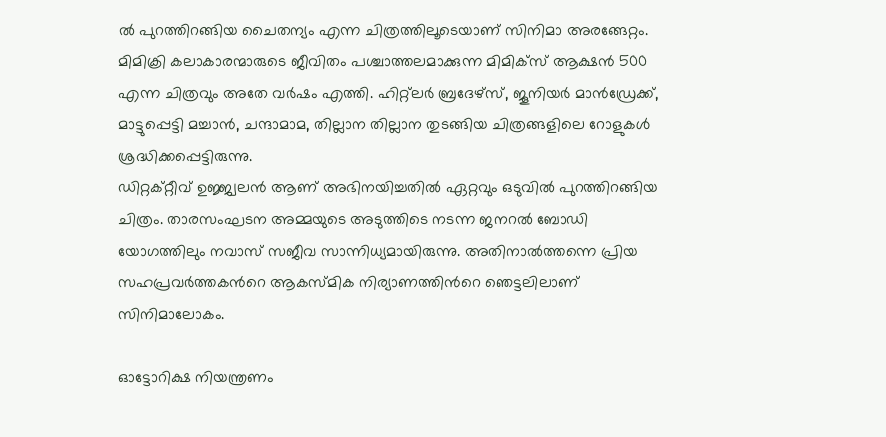ല്‍ പുറത്തിറങ്ങിയ ചൈതന്യം എന്ന ചിത്രത്തിലൂടെയാണ് സിനിമാ അരങ്ങേറ്റം. മിമിക്രി കലാകാരന്മാരുടെ ജീവിതം പശ്ചാത്തലമാക്കുന്ന മിമിക്സ് ആക്ഷന്‍ 500 എന്ന ചിത്രവും അതേ വര്‍ഷം എത്തി. ഹിറ്റ്ലര്‍ ബ്രദേഴ്സ്, ജൂനിയര്‍ മാന്‍ഡ്രേക്ക്, മാട്ടുപ്പെട്ടി മച്ചാന്‍, ചന്ദാമാമ, തില്ലാന തില്ലാന തുടങ്ങിയ ചിത്രങ്ങളിലെ റോളുകള്‍ ശ്രദ്ധിക്കപ്പെട്ടിരുന്നു.
ഡിറ്റക്റ്റീവ് ഉജ്ജ്വലന്‍ ആണ് അഭിനയിച്ചതില്‍ ഏറ്റവും ഒടുവില്‍ പുറത്തിറങ്ങിയ ചിത്രം. താരസംഘടന അമ്മയുടെ അടുത്തിടെ നടന്ന ജനറല്‍ ബോഡി യോഗത്തിലും നവാസ് സജീവ സാന്നിധ്യമായിരുന്നു. അതിനാല്‍ത്തന്നെ പ്രിയ സഹപ്രവര്‍ത്തകന്‍റെ ആകസ്മിക നിര്യാണത്തിന്‍റെ ഞെട്ടലിലാണ് സിനിമാലോകം.

ഓട്ടോറിക്ഷ നിയന്ത്രണം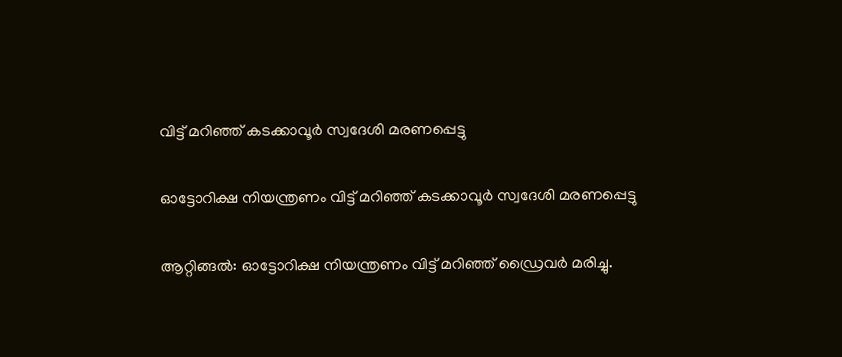വിട്ട് മറിഞ്ഞ് കടക്കാവൂർ സ്വദേശി മരണപ്പെട്ടു

ഓട്ടോറിക്ഷ നിയന്ത്രണം വിട്ട് മറിഞ്ഞ് കടക്കാവൂർ സ്വദേശി മരണപ്പെട്ടു

ആറ്റിങ്ങൽ: ഓട്ടോറിക്ഷ നിയന്ത്രണം വിട്ട് മറിഞ്ഞ് ഡ്രൈവർ മരിച്ചു.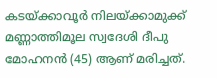കടയ്ക്കാവൂർ നിലയ്ക്കാമുക്ക്
മണ്ണാത്തിമൂല സ്വദേശി ദീപു മോഹനൻ (45) ആണ് മരിച്ചത്.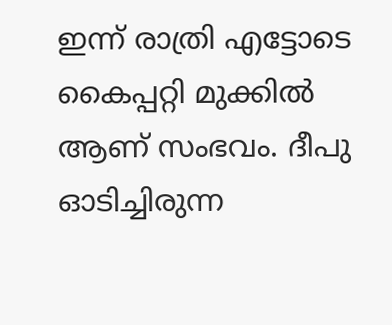ഇന്ന് രാത്രി എട്ടോടെ കൈപ്പറ്റി മുക്കിൽ ആണ് സംഭവം. ദീപു ഓടിച്ചിരുന്ന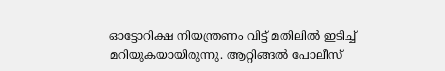ഓട്ടോറിക്ഷ നിയന്ത്രണം വിട്ട് മതിലിൽ ഇടിച്ച് മറിയുകയായിരുന്നു. ആറ്റിങ്ങൽ പോലീസ്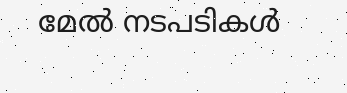മേൽ നടപടികൾ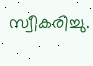സ്വീകരിച്ചു.